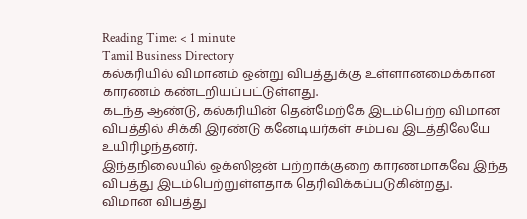Reading Time: < 1 minute
Tamil Business Directory
கல்கரியில் விமானம் ஒன்று விபத்துக்கு உள்ளானமைக்கான காரணம் கண்டறியப்பட்டுள்ளது.
கடந்த ஆண்டு, கல்கரியின் தென்மேற்கே இடம்பெற்ற விமான விபத்தில் சிக்கி இரண்டு கனேடியர்கள் சம்பவ இடத்திலேயே உயிரிழந்தனர்.
இந்தநிலையில் ஒக்ஸிஜன் பற்றாக்குறை காரணமாகவே இந்த விபத்து இடம்பெற்றுள்ளதாக தெரிவிக்கப்படுகின்றது.
விமான விபத்து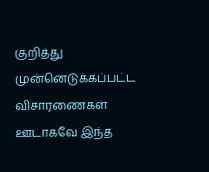குறித்து முன்னெடுக்கப்பட்ட விசாரணைகள் ஊடாகவே இந்த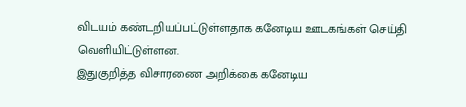விடயம் கண்டறியப்பட்டுள்ளதாக கனேடிய ஊடகங்கள் செய்தி வெளியிட்டுள்ளன.
இதுகுறித்த விசாரணை அறிக்கை கனேடிய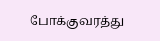போக்குவரத்து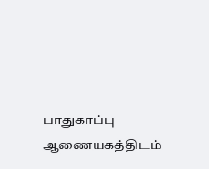பாதுகாப்பு ஆணையகத்திடம்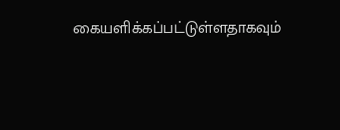கையளிக்கப்பட்டுள்ளதாகவும்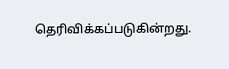தெரிவிக்கப்படுகின்றது.